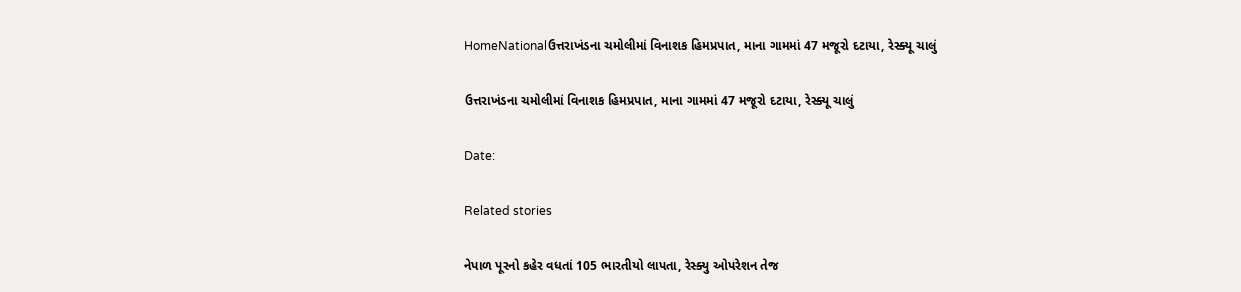HomeNationalઉત્તરાખંડના ચમોલીમાં વિનાશક હિમપ્રપાત, માના ગામમાં 47 મજૂરો દટાયા, રેસ્ક્યૂ ચાલું

ઉત્તરાખંડના ચમોલીમાં વિનાશક હિમપ્રપાત, માના ગામમાં 47 મજૂરો દટાયા, રેસ્ક્યૂ ચાલું

Date:

Related stories

નેપાળ પૂરનો કહેર વધતાં 105 ભારતીયો લાપતા, રેસ્ક્યુ ઓપરેશન તેજ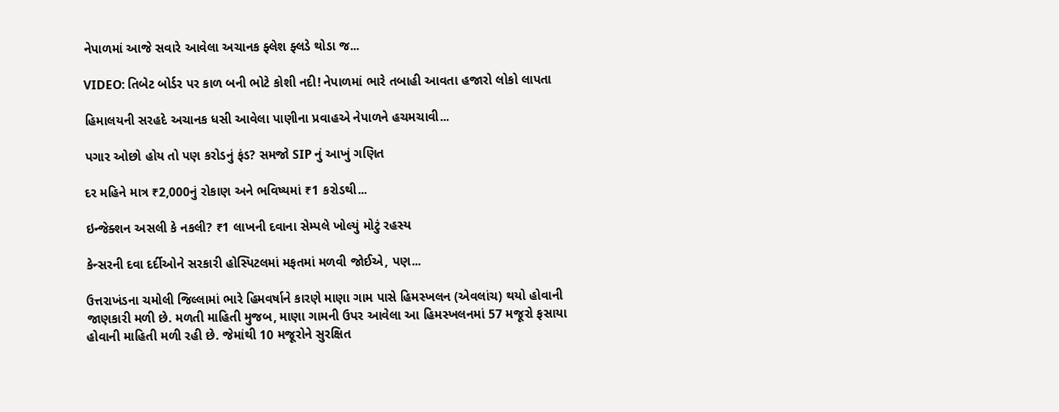નેપાળમાં આજે સવારે આવેલા અચાનક ફ્લેશ ફ્લડે થોડા જ...

VIDEO: તિબેટ બોર્ડર પર કાળ બની ભોટે કોશી નદી! નેપાળમાં ભારે તબાહી આવતા હજારો લોકો લાપતા

હિમાલયની સરહદે અચાનક ધસી આવેલા પાણીના પ્રવાહએ નેપાળને હચમચાવી...

પગાર ઓછો હોય તો પણ કરોડનું ફંડ? સમજો SIP નું આખું ગણિત

દર મહિને માત્ર ₹2,000નું રોકાણ અને ભવિષ્યમાં ₹1 કરોડથી...

ઇન્જેક્શન અસલી કે નકલી? ₹1 લાખની દવાના સેમ્પલે ખોલ્યું મોટું રહસ્ય

કેન્સરની દવા દર્દીઓને સરકારી હોસ્પિટલમાં મફતમાં મળવી જોઈએ, પણ...

ઉત્તરાખંડના ચમોલી જિલ્લામાં ભારે હિમવર્ષાને કારણે માણા ગામ પાસે હિમસ્ખલન (એવલાંચ) થયો હોવાની જાણકારી મળી છે. મળતી માહિતી મુજબ, માણા ગામની ઉપર આવેલા આ હિમસ્ખલનમાં 57 મજૂરો ફસાયા હોવાની માહિતી મળી રહી છે. જેમાંથી 10 મજૂરોને સુરક્ષિત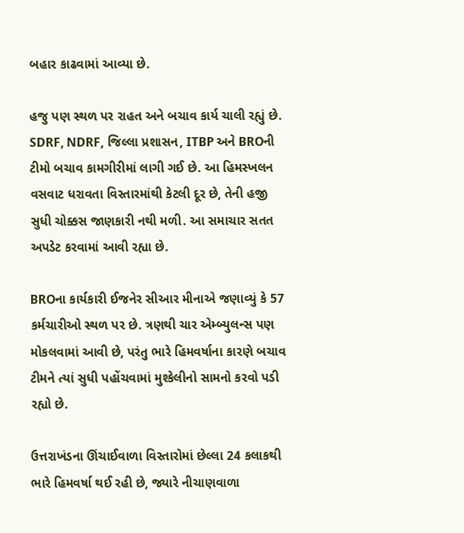બહાર કાઢવામાં આવ્યા છે.

હજુ પણ સ્થળ પર રાહત અને બચાવ કાર્ય ચાલી રહ્યું છે. SDRF, NDRF, જિલ્લા પ્રશાસન, ITBP અને BROની ટીમો બચાવ કામગીરીમાં લાગી ગઈ છે. આ હિમસ્ખલન વસવાટ ધરાવતા વિસ્તારમાંથી કેટલી દૂર છે, તેની હજી સુધી ચોક્કસ જાણકારી નથી મળી. આ સમાચાર સતત અપડેટ કરવામાં આવી રહ્યા છે.

BROના કાર્યકારી ઈજનેર સીઆર મીનાએ જણાવ્યું કે 57 કર્મચારીઓ સ્થળ પર છે. ત્રણથી ચાર એમ્બ્યુલન્સ પણ મોકલવામાં આવી છે, પરંતુ ભારે હિમવર્ષાના કારણે બચાવ ટીમને ત્યાં સુધી પહોંચવામાં મુશ્કેલીનો સામનો કરવો પડી રહ્યો છે.

ઉત્તરાખંડના ઊંચાઈવાળા વિસ્તારોમાં છેલ્લા 24 કલાકથી ભારે હિમવર્ષા થઈ રહી છે, જ્યારે નીચાણવાળા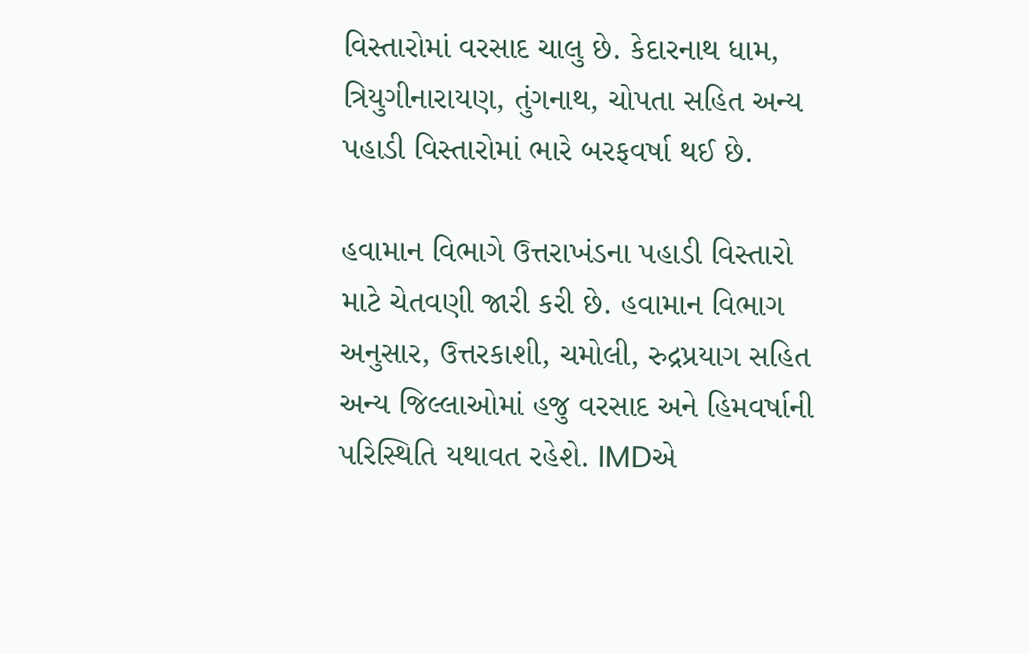વિસ્તારોમાં વરસાદ ચાલુ છે. કેદારનાથ ધામ, ત્રિયુગીનારાયણ, તુંગનાથ, ચોપતા સહિત અન્ય પહાડી વિસ્તારોમાં ભારે બરફવર્ષા થઈ છે.

હવામાન વિભાગે ઉત્તરાખંડના પહાડી વિસ્તારો માટે ચેતવણી જારી કરી છે. હવામાન વિભાગ અનુસાર, ઉત્તરકાશી, ચમોલી, રુદ્રપ્રયાગ સહિત અન્ય જિલ્લાઓમાં હજુ વરસાદ અને હિમવર્ષાની પરિસ્થિતિ યથાવત રહેશે. IMDએ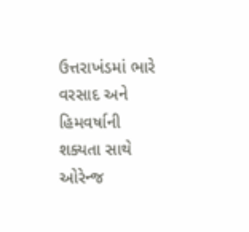ઉત્તરાખંડમાં ભારે વરસાદ અને હિમવર્ષાની શક્યતા સાથે ઓરેન્જ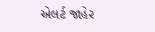એલર્ટ જાહેર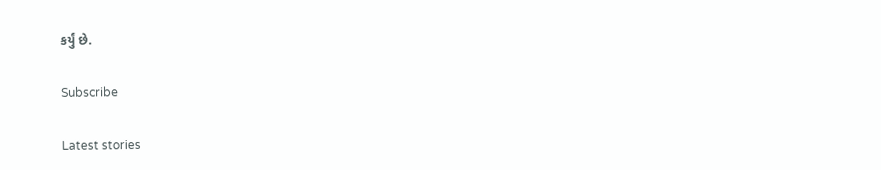કર્યું છે.

Subscribe

Latest stories